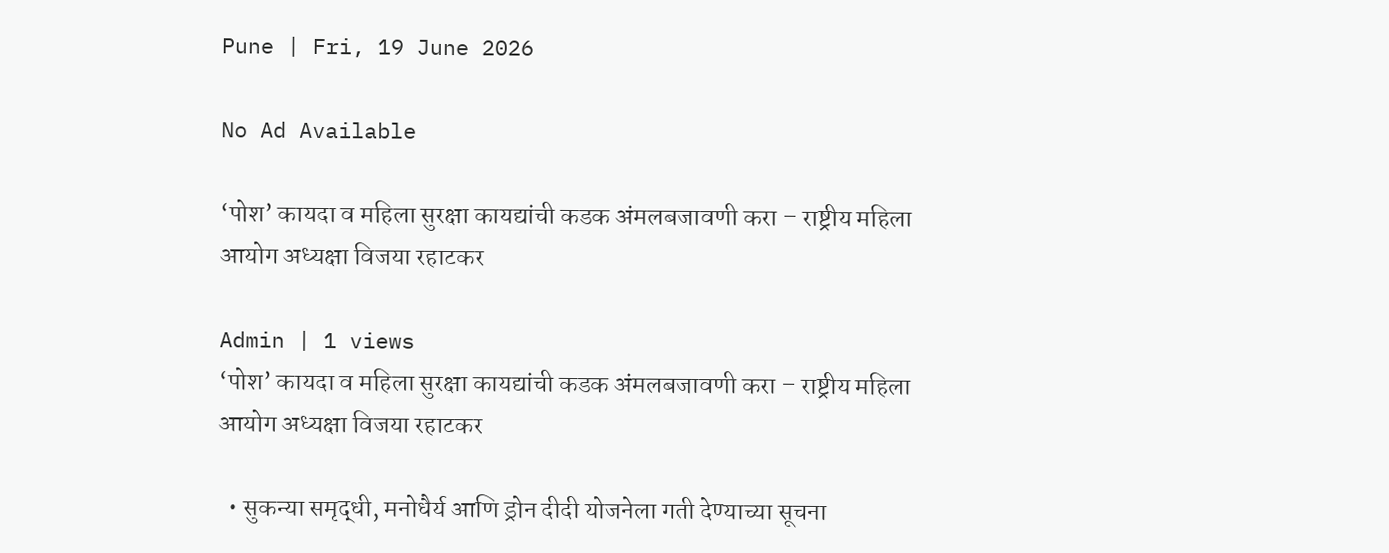Pune | Fri, 19 June 2026

No Ad Available

‘पोश’ कायदा व महिला सुरक्षा कायद्यांची कडक अंमलबजावणी करा – राष्ट्रीय महिला आयोग अध्यक्षा विजया रहाटकर

Admin | 1 views
‘पोश’ कायदा व महिला सुरक्षा कायद्यांची कडक अंमलबजावणी करा – राष्ट्रीय महिला आयोग अध्यक्षा विजया रहाटकर

  • सुकन्या समृद्धी, मनोधैर्य आणि ड्रोन दीदी योजनेला गती देण्याच्या सूचना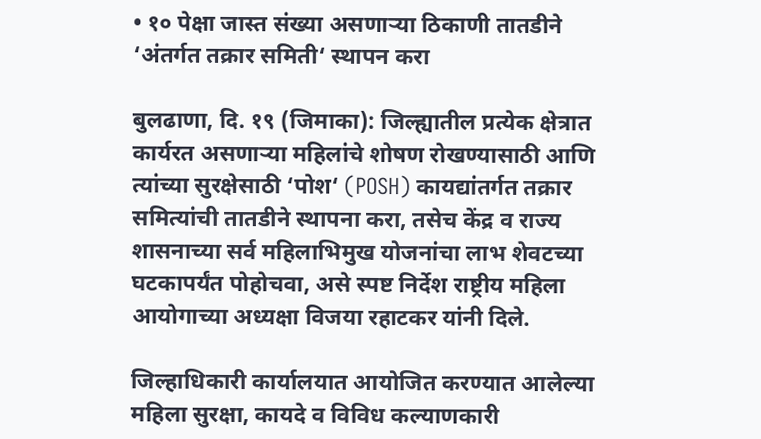• १० पेक्षा जास्त संख्या असणाऱ्या ठिकाणी तातडीने ‘अंतर्गत तक्रार समिती‘ स्थापन करा

बुलढाणा, दि. १९ (जिमाका): जिल्ह्यातील प्रत्येक क्षेत्रात कार्यरत असणाऱ्या महिलांचे शोषण रोखण्यासाठी आणि त्यांच्या सुरक्षेसाठी ‘पोश‘ (POSH) कायद्यांतर्गत तक्रार समित्यांची तातडीने स्थापना करा, तसेच केंद्र व राज्य शासनाच्या सर्व महिलाभिमुख योजनांचा लाभ शेवटच्या घटकापर्यंत पोहोचवा, असे स्पष्ट निर्देश राष्ट्रीय महिला आयोगाच्या अध्यक्षा विजया रहाटकर यांनी दिले.

जिल्हाधिकारी कार्यालयात आयोजित करण्यात आलेल्या महिला सुरक्षा, कायदे व विविध कल्याणकारी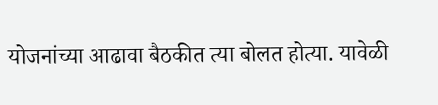योजनांच्या आढावा बैठकीत त्या बोलत होत्या. यावेळी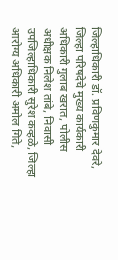जिल्हाधिकारी डॉ. प्रविणकुमार देवरे, जिल्हा परिषदेचे मुख्य कार्यकारी अधिकारी गुलाब खरात, पोलीस अधीक्षक निलेश तांबे, निवासी उपजिल्हाधिकारी सुरेश कव्हळे, जिल्हा आरोग्य अधिकारी अमोल गिते,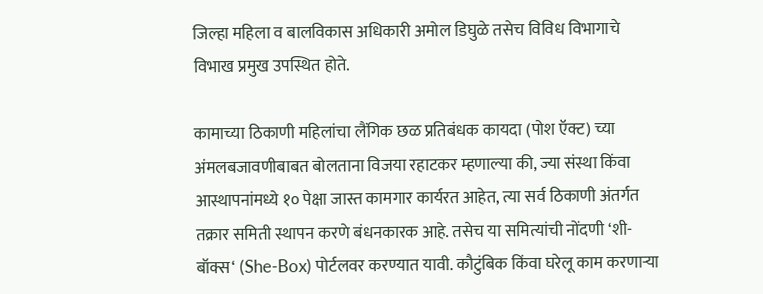जिल्हा महिला व बालविकास अधिकारी अमोल डिघुळे तसेच विविध विभागाचे विभाख प्रमुख उपस्थित होते.

कामाच्या ठिकाणी महिलांचा लैंगिक छळ प्रतिबंधक कायदा (पोश ऍक्ट) च्या अंमलबजावणीबाबत बोलताना विजया रहाटकर म्हणाल्या की, ज्या संस्था किंवा आस्थापनांमध्ये १० पेक्षा जास्त कामगार कार्यरत आहेत, त्या सर्व ठिकाणी अंतर्गत तक्रार समिती स्थापन करणे बंधनकारक आहे. तसेच या समित्यांची नोंदणी ‘शी-बॉक्स‘ (She-Box) पोर्टलवर करण्यात यावी. कौटुंबिक किंवा घरेलू काम करणाऱ्या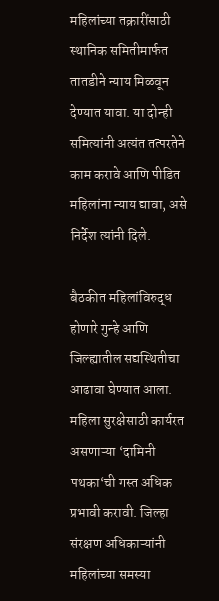महिलांच्या तक्रारींसाठी स्थानिक समितीमार्फत तातडीने न्याय मिळवून देण्यात यावा. या दोन्ही समित्यांनी अत्यंत तत्परतेने काम करावे आणि पीडित महिलांना न्याय द्यावा, असे निर्देश त्यांनी दिले.

बैठकीत महिलांविरुद्ध होणारे गुन्हे आणि जिल्ह्यातील सद्यस्थितीचा आढावा घेण्यात आला. महिला सुरक्षेसाठी कार्यरत असणाऱ्या ‘दामिनी पथका‘ची गस्त अधिक प्रभावी करावी. जिल्हा संरक्षण अधिकाऱ्यांनी महिलांच्या समस्या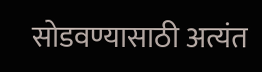सोडवण्यासाठी अत्यंत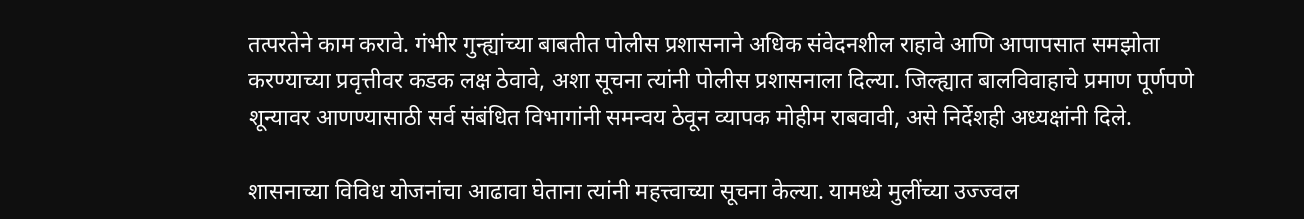तत्परतेने काम करावे. गंभीर गुन्ह्यांच्या बाबतीत पोलीस प्रशासनाने अधिक संवेदनशील राहावे आणि आपापसात समझोता करण्याच्या प्रवृत्तीवर कडक लक्ष ठेवावे, अशा सूचना त्यांनी पोलीस प्रशासनाला दिल्या. जिल्ह्यात बालविवाहाचे प्रमाण पूर्णपणे शून्यावर आणण्यासाठी सर्व संबंधित विभागांनी समन्वय ठेवून व्यापक मोहीम राबवावी, असे निर्देशही अध्यक्षांनी दिले.

शासनाच्या विविध योजनांचा आढावा घेताना त्यांनी महत्त्वाच्या सूचना केल्या. यामध्ये मुलींच्या उज्ज्वल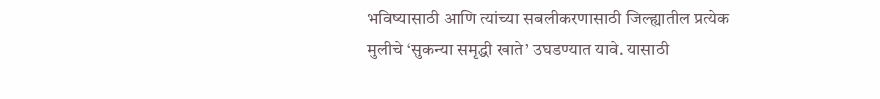भविष्यासाठी आणि त्यांच्या सबलीकरणासाठी जिल्ह्यातील प्रत्येक मुलीचे ‘सुकन्या समृद्धी खाते’ उघडण्यात यावे. यासाठी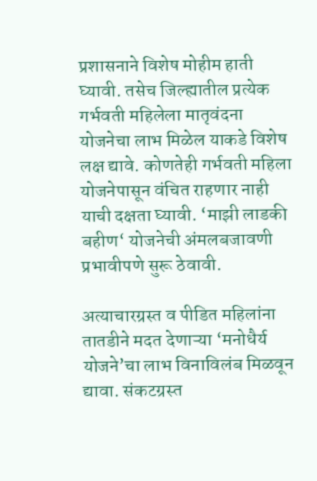प्रशासनाने विशेष मोहीम हाती घ्यावी. तसेच जिल्ह्यातील प्रत्येक गर्भवती महिलेला मातृवंदना योजनेचा लाभ मिळेल याकडे विशेष लक्ष द्यावे. कोणतेही गर्भवती महिला योजनेपासून वंचित राहणार नाही याची दक्षता घ्यावी. ‘माझी लाडकी बहीण‘ योजनेची अंमलबजावणी प्रभावीपणे सुरू ठेवावी.

अत्याचारग्रस्त व पीडित महिलांना तातडीने मदत देणाऱ्या ‘मनोधैर्य योजने’चा लाभ विनाविलंब मिळवून द्यावा. संकटग्रस्त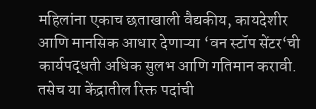महिलांना एकाच छताखाली वैद्यकीय, कायदेशीर आणि मानसिक आधार देणाऱ्या ‘वन स्टॉप सेंटर‘ची कार्यपद्धती अधिक सुलभ आणि गतिमान करावी. तसेच या केंद्रातील रिक्त पदांची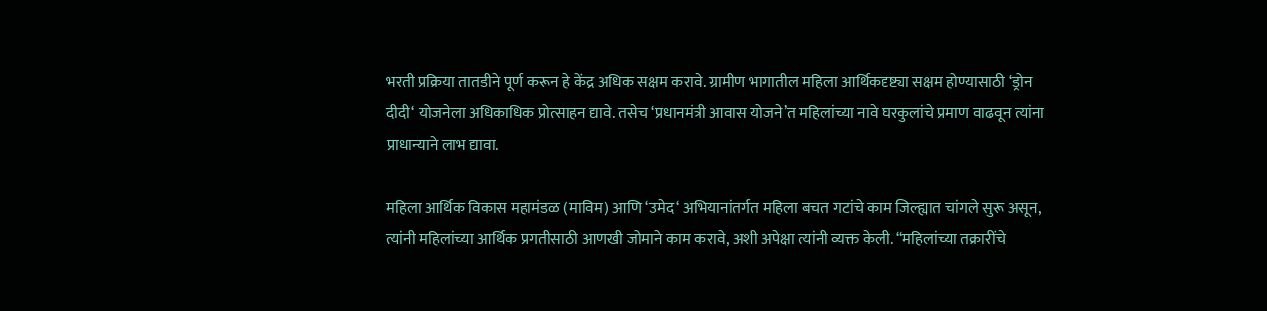भरती प्रक्रिया तातडीने पूर्ण करून हे केंद्र अधिक सक्षम करावे. ग्रामीण भागातील महिला आर्थिकदृष्ट्या सक्षम होण्यासाठी ‘ड्रोन दीदी‘ योजनेला अधिकाधिक प्रोत्साहन द्यावे. तसेच ‘प्रधानमंत्री आवास योजने’त महिलांच्या नावे घरकुलांचे प्रमाण वाढवून त्यांना प्राधान्याने लाभ द्यावा.

महिला आर्थिक विकास महामंडळ (माविम) आणि ‘उमेद‘ अभियानांतर्गत महिला बचत गटांचे काम जिल्ह्यात चांगले सुरू असून, त्यांनी महिलांच्या आर्थिक प्रगतीसाठी आणखी जोमाने काम करावे, अशी अपेक्षा त्यांनी व्यक्त केली. “महिलांच्या तक्रारींचे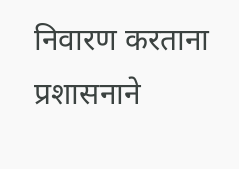निवारण करताना प्रशासनाने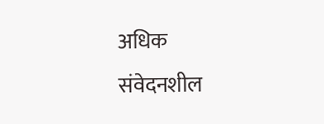अधिक संवेदनशील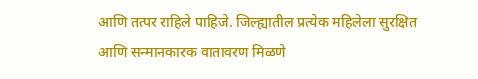आणि तत्पर राहिले पाहिजे. जिल्ह्यातील प्रत्येक महिलेला सुरक्षित आणि सन्मानकारक वातावरण मिळणे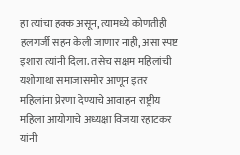हा त्यांचा हक्क असून, त्यामध्ये कोणतीही हलगर्जी सहन केली जाणार नाही, असा स्पष्ट इशारा त्यांनी दिला. तसेच सक्षम महिलांची यशोगाथा समाजासमोर आणून इतर महिलांना प्रेरणा देण्याचे आवाहन राष्ट्रीय महिला आयोगाचे अध्यक्षा विजया रहाटकर यांनी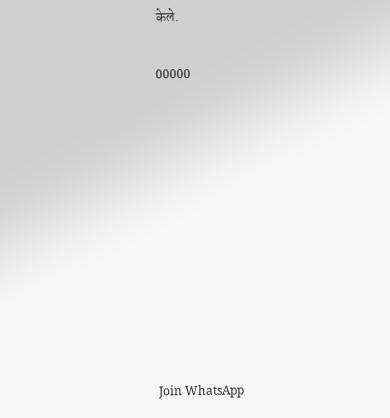केले.

00000










Join WhatsApp